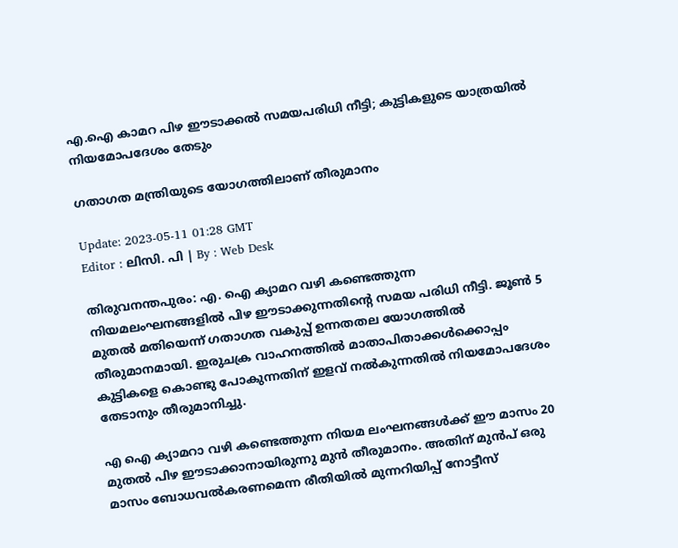എ.ഐ കാമറ പിഴ ഈടാക്കൽ സമയപരിധി നീട്ടി; കുട്ടികളുടെ യാത്രയിൽ നിയമോപദേശം തേടും

ഗതാഗത മന്ത്രിയുടെ യോഗത്തിലാണ് തീരുമാനം

Update: 2023-05-11 01:28 GMT
Editor : ലിസി. പി | By : Web Desk

തിരുവനന്തപുരം: എ. ഐ ക്യാമറ വഴി കണ്ടെത്തുന്ന നിയമലംഘനങ്ങളിൽ പിഴ ഈടാക്കുന്നതിന്റെ സമയ പരിധി നീട്ടി. ജൂൺ 5 മുതൽ മതിയെന്ന് ഗതാഗത വകുപ്പ് ഉന്നതതല യോഗത്തിൽ തീരുമാനമായി. ഇരുചക്ര വാഹനത്തിൽ മാതാപിതാക്കൾക്കൊപ്പം കുട്ടികളെ കൊണ്ടു പോകുന്നതിന് ഇളവ് നൽകുന്നതിൽ നിയമോപദേശം തേടാനും തീരുമാനിച്ചു.

എ ഐ ക്യാമറാ വഴി കണ്ടെത്തുന്ന നിയമ ലംഘനങ്ങൾക്ക് ഈ മാസം 20 മുതൽ പിഴ ഈടാക്കാനായിരുന്നു മുൻ തീരുമാനം. അതിന് മുൻപ് ഒരു മാസം ബോധവൽകരണമെന്ന രീതിയിൽ മുന്നറിയിപ്പ് നോട്ടീസ്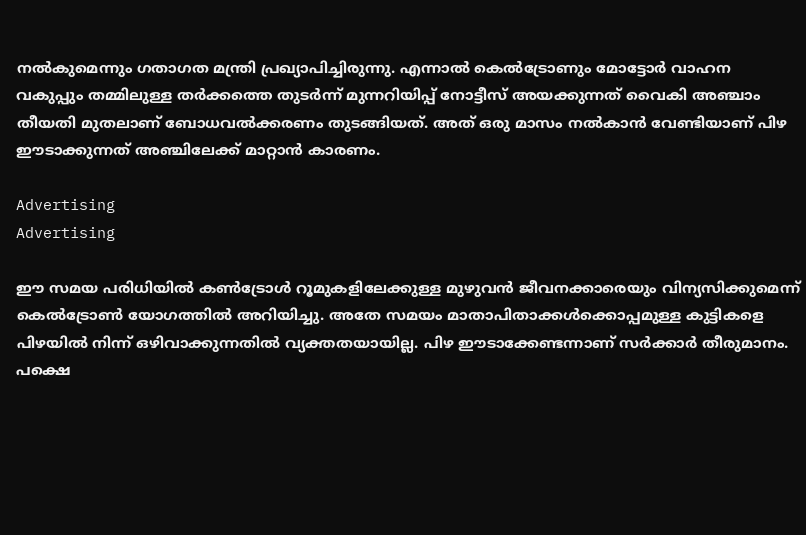നൽകുമെന്നും ഗതാഗത മന്ത്രി പ്രഖ്യാപിച്ചിരുന്നു. എന്നാൽ കെൽട്രോണും മോട്ടോർ വാഹന വകുപ്പും തമ്മിലുള്ള തർക്കത്തെ തുടർന്ന് മുന്നറിയിപ്പ് നോട്ടീസ് അയക്കുന്നത് വൈകി അഞ്ചാം തീയതി മുതലാണ് ബോധവൽക്കരണം തുടങ്ങിയത്. അത് ഒരു മാസം നൽകാൻ വേണ്ടിയാണ് പിഴ ഈടാക്കുന്നത് അഞ്ചിലേക്ക് മാറ്റാൻ കാരണം.

Advertising
Advertising

ഈ സമയ പരിധിയിൽ കൺട്രോൾ റൂമുകളിലേക്കുള്ള മുഴുവൻ ജീവനക്കാരെയും വിന്യസിക്കുമെന്ന് കെൽട്രോൺ യോഗത്തിൽ അറിയിച്ചു. അതേ സമയം മാതാപിതാക്കൾക്കൊപ്പമുള്ള കുട്ടികളെ പിഴയിൽ നിന്ന് ഒഴിവാക്കുന്നതിൽ വ്യക്തതയായില്ല. പിഴ ഈടാക്കേണ്ടന്നാണ് സർക്കാർ തീരുമാനം. പക്ഷെ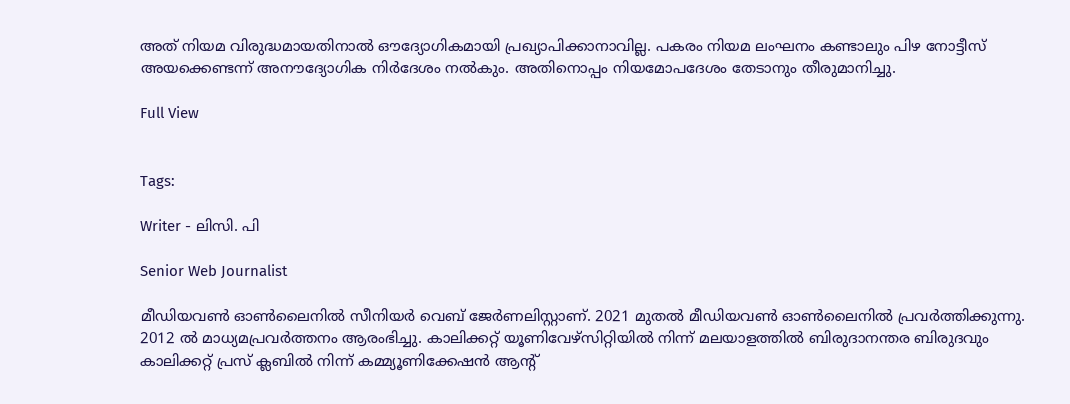അത് നിയമ വിരുദ്ധമായതിനാൽ ഔദ്യോഗികമായി പ്രഖ്യാപിക്കാനാവില്ല. പകരം നിയമ ലംഘനം കണ്ടാലും പിഴ നോട്ടീസ് അയക്കെണ്ടന്ന് അനൗദ്യോഗിക നിർദേശം നൽകും. അതിനൊപ്പം നിയമോപദേശം തേടാനും തീരുമാനിച്ചു.

Full View


Tags:

Writer - ലിസി. പി

Senior Web Journalist

മീഡിയവൺ ഓൺലൈനിൽ സീനിയർ വെബ് ജേർണലിസ്റ്റാണ്. 2021 മുതൽ മീഡിയവൺ ഓൺലൈനിൽ പ്രവർത്തിക്കുന്നു. 2012 ല്‍ മാധ്യമപ്രവര്‍ത്തനം ആരംഭിച്ചു. കാലിക്കറ്റ് യൂണിവേഴ്‌സിറ്റിയിൽ നിന്ന് മലയാളത്തിൽ ബിരുദാനന്തര ബിരുദവും കാലിക്കറ്റ് പ്രസ് ക്ലബിൽ നിന്ന് കമ്മ്യൂണിക്കേഷൻ ആന്റ്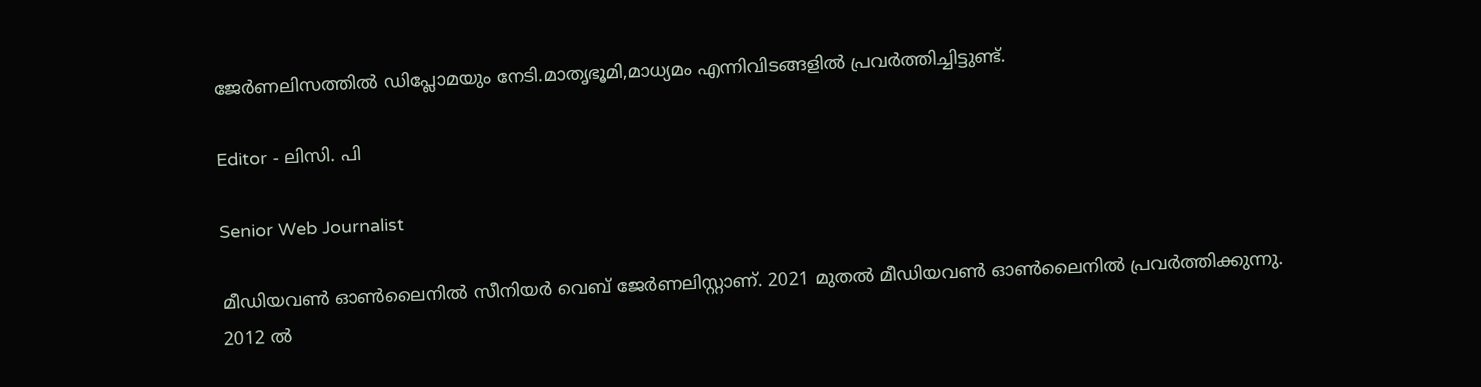ജേർണലിസത്തിൽ ഡിപ്ലോമയും നേടി.മാതൃഭൂമി,മാധ്യമം എന്നിവിടങ്ങളിൽ പ്രവർത്തിച്ചിട്ടുണ്ട്.

Editor - ലിസി. പി

Senior Web Journalist

മീഡിയവൺ ഓൺലൈനിൽ സീനിയർ വെബ് ജേർണലിസ്റ്റാണ്. 2021 മുതൽ മീഡിയവൺ ഓൺലൈനിൽ പ്രവർത്തിക്കുന്നു. 2012 ല്‍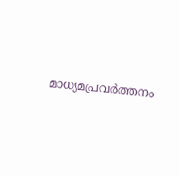മാധ്യമപ്രവര്‍ത്തനം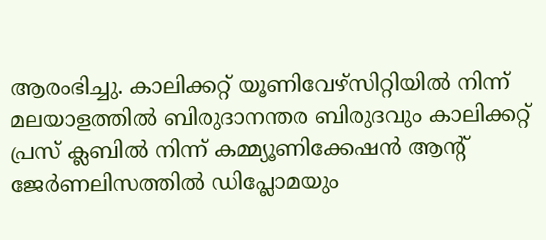ആരംഭിച്ചു. കാലിക്കറ്റ് യൂണിവേഴ്‌സിറ്റിയിൽ നിന്ന് മലയാളത്തിൽ ബിരുദാനന്തര ബിരുദവും കാലിക്കറ്റ് പ്രസ് ക്ലബിൽ നിന്ന് കമ്മ്യൂണിക്കേഷൻ ആന്റ് ജേർണലിസത്തിൽ ഡിപ്ലോമയും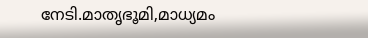നേടി.മാതൃഭൂമി,മാധ്യമം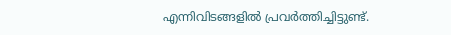എന്നിവിടങ്ങളിൽ പ്രവർത്തിച്ചിട്ടുണ്ട്.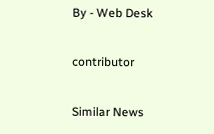By - Web Desk

contributor

Similar News